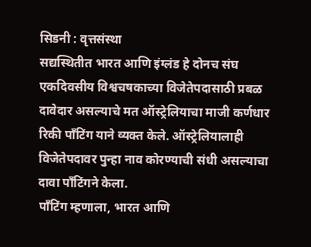सिडनी : वृत्तसंस्था
सद्यस्थितीत भारत आणि इंग्लंड हे दोनच संघ एकदिवसीय विश्वचषकाच्या विजेतेपदासाठी प्रबळ दावेदार असल्याचे मत ऑस्ट्रेलियाचा माजी कर्णधार रिकी पाँटिंग याने व्यक्त केले. ऑस्ट्रेलियालाही विजेतेपदावर पुन्हा नाव कोरण्याची संधी असल्याचा दावा पाँटिंगने केला.
पाँटिंग म्हणाला, भारत आणि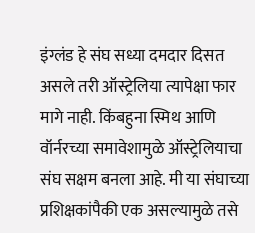इंग्लंड हे संघ सध्या दमदार दिसत असले तरी ऑस्ट्रेलिया त्यापेक्षा फार मागे नाही. किंबहुना स्मिथ आणि वॉर्नरच्या समावेशामुळे ऑस्ट्रेलियाचा संघ सक्षम बनला आहे. मी या संघाच्या प्रशिक्षकांपैकी एक असल्यामुळे तसे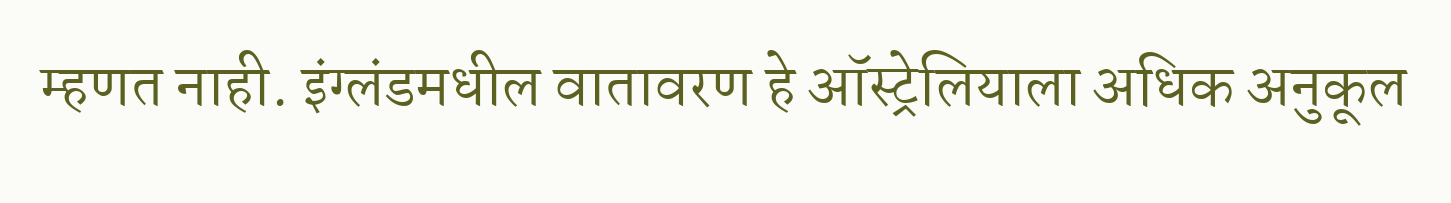म्हणत नाही. इंग्लंडमधील वातावरण हे ऑस्ट्रेलियाला अधिक अनुकूल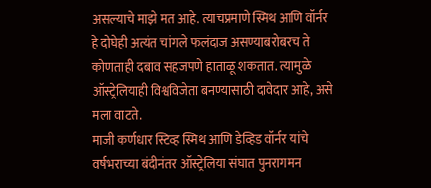असल्याचे माझे मत आहे. त्याचप्रमाणे स्मिथ आणि वॉर्नर हे दोघेही अत्यंत चांगले फलंदाज असण्याबरोबरच ते कोणताही दबाव सहजपणे हाताळू शकतात. त्यामुळे ऑस्ट्रेलियाही विश्वविजेता बनण्यासाठी दावेदार आहे, असे मला वाटते.
माजी कर्णधार स्टिव्ह स्मिथ आणि डेव्हिड वॉर्नर यांचे वर्षभराच्या बंदीनंतर ऑस्ट्रेलिया संघात पुनरागमन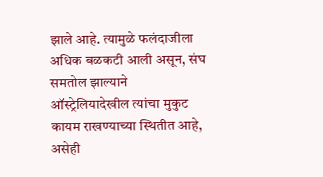झाले आहे. त्यामुळे फलंदाजीला अधिक बळकटी आली असून, संघ समतोल झाल्याने ऑस्ट्रेलियादेखील त्यांचा मुकुट कायम राखण्याच्या स्थितीत आहे, असेही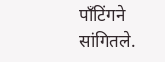पाँटिंगने सांगितले.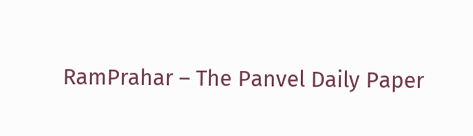RamPrahar – The Panvel Daily Paper